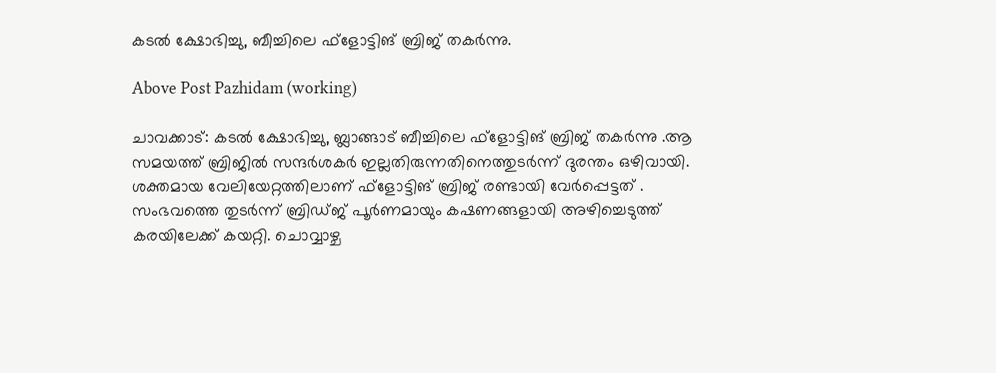കടൽ ക്ഷോഭിച്ചു, ബീച്ചിലെ ഫ്‌ളോട്ടിങ് ബ്രിജ് തകർന്നു.

Above Post Pazhidam (working)

ചാവക്കാട്: കടൽ ക്ഷോഭിച്ചു, ബ്ലാങ്ങാട് ബീച്ചിലെ ഫ്‌ളോട്ടിങ് ബ്രിജ് തകർന്നു .ആ സമയത്ത് ബ്രിജിൽ സന്ദർശകർ ഇല്ലതിരുന്നതിനെത്തുടർന്ന് ദുരന്തം ഒഴിവായി. ശക്തമായ വേലിയേറ്റത്തിലാണ് ഫ്‌ളോട്ടിങ് ബ്രിജ് രണ്ടായി വേര്‍പ്പെട്ടത് . സംഭവത്തെ തുടര്‍ന്ന് ബ്രിഡ്ജ് പൂര്‍ണമായും കഷണങ്ങളായി അഴിച്ചെടുത്ത് കരയിലേക്ക് കയറ്റി. ചൊവ്വാഴ്ച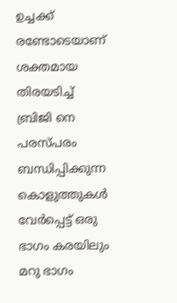ഉച്ചക്ക് രണ്ടോടെയാണ് ശക്തമായ തിരയടിച്ച് ബ്രിജി നെ പരസ്പരം ബന്ധിപ്പിക്കുന്ന കൊളുത്തുകള്‍ വേര്‍പ്പെട്ട് ഒരു ഭാഗം കരയിലും മറു ഭാഗം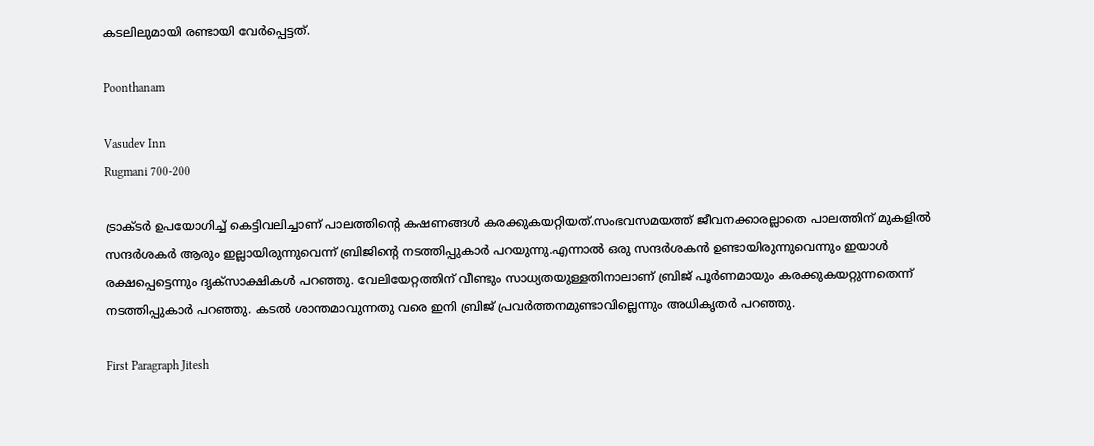കടലിലുമായി രണ്ടായി വേര്‍പ്പെട്ടത്.

Poonthanam

Vasudev Inn
Rugmani 700-200

ട്രാക്ടര്‍ ഉപയോഗിച്ച് കെട്ടിവലിച്ചാണ് പാലത്തിന്റെ കഷണങ്ങള്‍ കരക്കുകയറ്റിയത്.സംഭവസമയത്ത് ജീവനക്കാരല്ലാതെ പാലത്തിന് മുകളില്‍ സന്ദര്‍ശകര്‍ ആരും ഇല്ലായിരുന്നുവെന്ന് ബ്രിജിന്റെ നടത്തിപ്പുകാര്‍ പറയുന്നു.എന്നാല്‍ ഒരു സന്ദര്‍ശകന്‍ ഉണ്ടായിരുന്നുവെന്നും ഇയാള്‍ രക്ഷപ്പെട്ടെന്നും ദൃക്‌സാക്ഷികള്‍ പറഞ്ഞു. വേലിയേറ്റത്തിന് വീണ്ടും സാധ്യതയുള്ളതിനാലാണ് ബ്രിജ് പൂര്‍ണമായും കരക്കുകയറ്റുന്നതെന്ന് നടത്തിപ്പുകാര്‍ പറഞ്ഞു. കടല്‍ ശാന്തമാവുന്നതു വരെ ഇനി ബ്രിജ് പ്രവര്‍ത്തനമുണ്ടാവില്ലെന്നും അധികൃതര്‍ പറഞ്ഞു.

First Paragraph Jitesh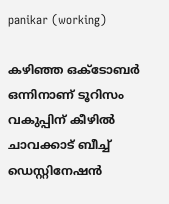panikar (working)

കഴിഞ്ഞ ഒക്ടോബര്‍ ഒന്നിനാണ് ടൂറിസം വകുപ്പിന് കീഴില്‍ ചാവക്കാട് ബീച്ച് ഡെസ്റ്റിനേഷന്‍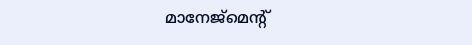മാനേജ്‌മെന്റ്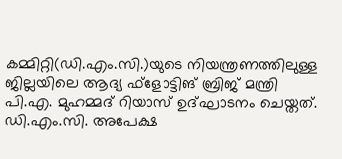കമ്മിറ്റി(ഡി.എം.സി.)യുടെ നിയന്ത്രണത്തിലുള്ള ജില്ലയിലെ ആദ്യ ഫ്‌ളോട്ടിങ് ബ്രിജ് മന്ത്രി പി.എ. മുഹമ്മദ് റിയാസ് ഉദ്ഘാടനം ചെയ്തത്. ഡി.എം.സി. അപേക്ഷ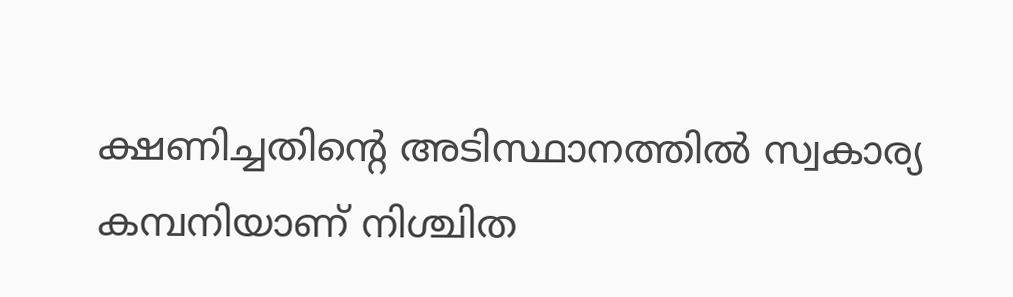ക്ഷണിച്ചതിന്റെ അടിസ്ഥാനത്തില്‍ സ്വകാര്യ കമ്പനിയാണ് നിശ്ചിത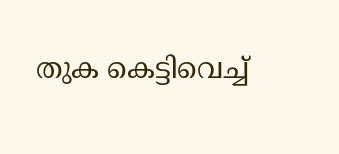തുക കെട്ടിവെച്ച്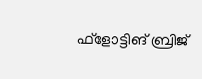ഫ്‌ളോട്ടിങ് ബ്രിജ്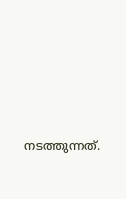നടത്തുന്നത്.